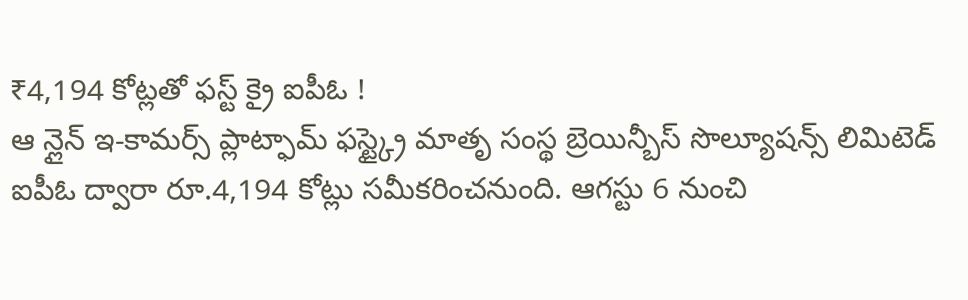₹4,194 కోట్లతో ఫస్ట్ క్రై ఐపీఓ !
ఆ న్లైన్ ఇ-కామర్స్ ప్లాట్ఫామ్ ఫస్ట్క్రై మాతృ సంస్థ బ్రెయిన్బీస్ సొల్యూషన్స్ లిమిటెడ్ ఐపీఓ ద్వారా రూ.4,194 కోట్లు సమీకరించనుంది. ఆగస్టు 6 నుంచి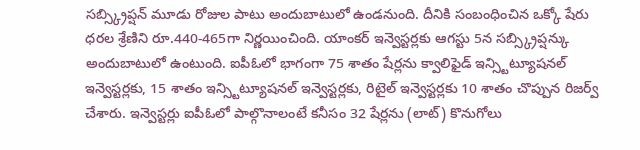సబ్స్క్రిప్షన్ మూడు రోజుల పాటు అందుబాటులో ఉండనుంది. దీనికి సంబంధించిన ఒక్కో షేరు ధరల శ్రేణిని రూ.440-465గా నిర్ణయించింది. యాంకర్ ఇన్వెస్టర్లకు ఆగస్టు 5న సబ్స్క్రిప్షన్కు అందుబాటులో ఉంటుంది. ఐపీఓలో భాగంగా 75 శాతం షేర్లను క్వాలిఫైడ్ ఇన్స్టిట్యూషనల్ ఇన్వెస్టర్లకు, 15 శాతం ఇన్స్టిట్యూషనల్ ఇన్వెస్టర్లకు, రిటైల్ ఇన్వెస్టర్లకు 10 శాతం చొప్పున రిజర్వ్ చేశారు. ఇన్వెస్టర్లు ఐపీఓలో పాల్గొనాలంటే కనీసం 32 షేర్లను (లాట్) కొనుగోలు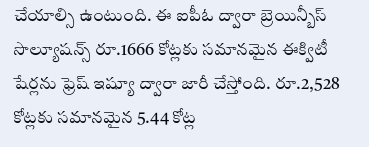చేయాల్సి ఉంటుంది. ఈ ఐపీఓ ద్వారా బ్రెయిన్బీస్ సొల్యూషన్స్ రూ.1666 కోట్లకు సమానమైన ఈక్విటీ షేర్లను ఫ్రెష్ ఇష్యూ ద్వారా జారీ చేస్తోంది. రూ.2,528 కోట్లకు సమానమైన 5.44 కోట్ల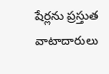షేర్లను ప్రస్తుత వాటాదారులు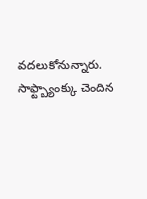వదలుకోనున్నారు. సాఫ్ట్బ్యాంక్కు చెందిన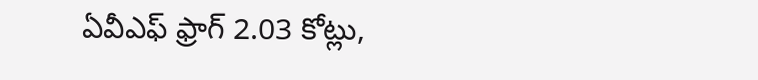ఏవీఎఫ్ ఫ్రాగ్ 2.03 కోట్లు,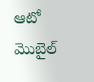ఆటో మొబైల్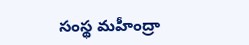సంస్థ మహీంద్రా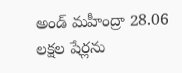అండ్ మహీంద్రా 28.06 లక్షల షేర్లను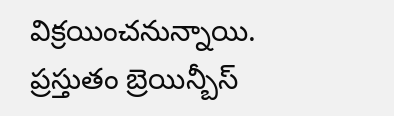విక్రయించనున్నాయి. ప్రస్తుతం బ్రెయిన్బీస్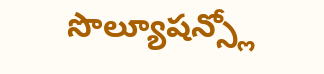సొల్యూషన్స్లో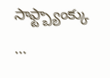సాఫ్ట్బ్యాంక్కు ...